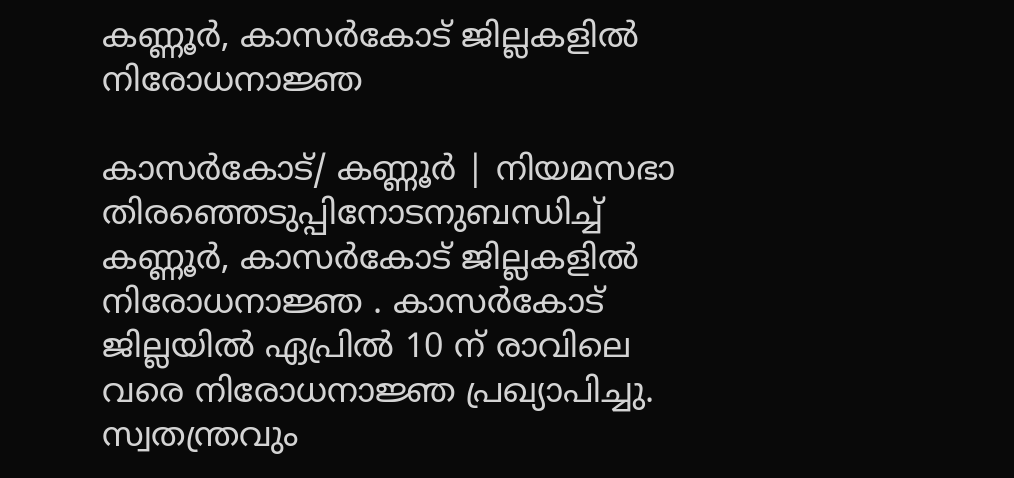കണ്ണൂര്‍, കാസര്‍കോട് ജില്ലകളില്‍ നിരോധനാജ്ഞ

കാസര്‍കോട്/ കണ്ണൂര്‍ | നിയമസഭാ തിരഞ്ഞെടുപ്പിനോടനുബന്ധിച്ച് കണ്ണൂര്‍, കാസര്‍കോട് ജില്ലകളില്‍ നിരോധനാജ്ഞ . കാസര്‍കോട് ജില്ലയില്‍ ഏപ്രില്‍ 10 ന് രാവിലെ വരെ നിരോധനാജ്ഞ പ്രഖ്യാപിച്ചു. സ്വതന്ത്രവും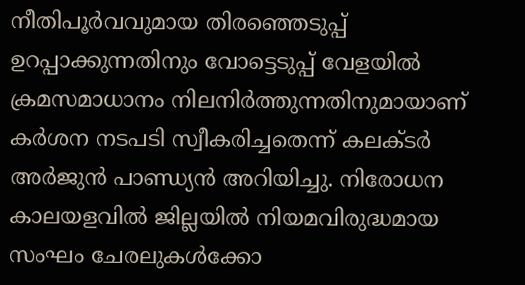നീതിപൂര്‍വവുമായ തിരഞ്ഞെടുപ്പ് ഉറപ്പാക്കുന്നതിനും വോട്ടെടുപ്പ് വേളയില്‍ ക്രമസമാധാനം നിലനിര്‍ത്തുന്നതിനുമായാണ് കര്‍ശന നടപടി സ്വീകരിച്ചതെന്ന് കലക്ടര്‍ അര്‍ജുന്‍ പാണ്ഡ്യന്‍ അറിയിച്ചു. നിരോധന കാലയളവില്‍ ജില്ലയില്‍ നിയമവിരുദ്ധമായ സംഘം ചേരലുകള്‍ക്കോ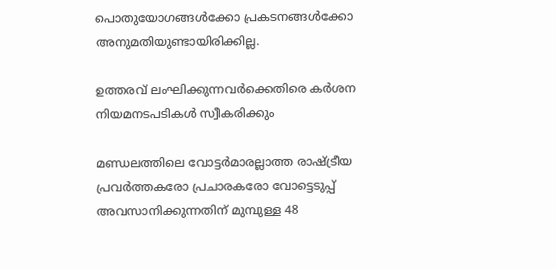പൊതുയോഗങ്ങള്‍ക്കോ പ്രകടനങ്ങള്‍ക്കോ അനുമതിയുണ്ടായിരിക്കില്ല.

ഉത്തരവ് ലംഘിക്കുന്നവര്‍ക്കെതിരെ കര്‍ശന നിയമനടപടികള്‍ സ്വീകരിക്കും

മണ്ഡലത്തിലെ വോട്ടര്‍മാരല്ലാത്ത രാഷ്ട്രീയ പ്രവര്‍ത്തകരോ പ്രചാരകരോ വോട്ടെടുപ്പ് അവസാനിക്കുന്നതിന് മുമ്പുള്ള 48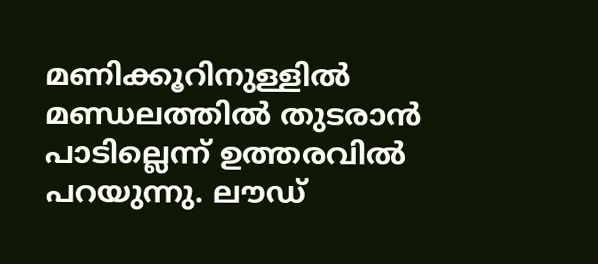മണിക്കൂറിനുള്ളില്‍ മണ്ഡലത്തില്‍ തുടരാന്‍ പാടില്ലെന്ന് ഉത്തരവില്‍ പറയുന്നു. ലൗഡ്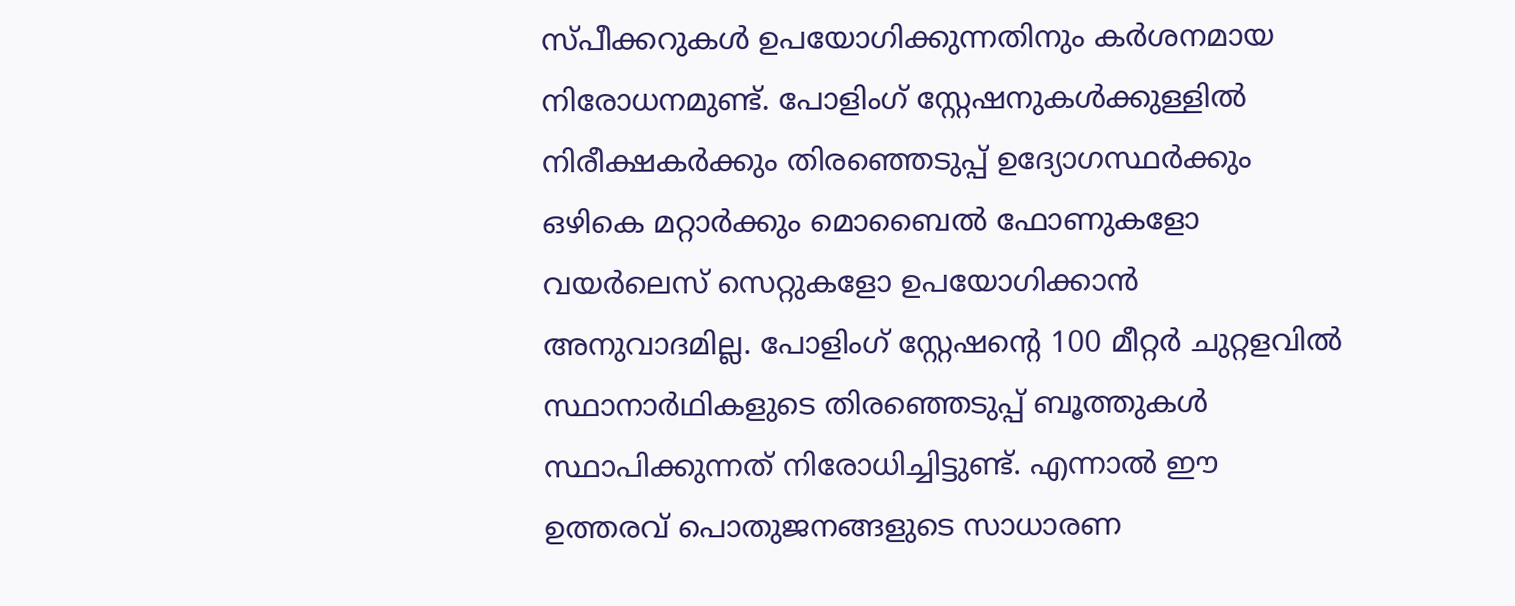സ്പീക്കറുകള്‍ ഉപയോഗിക്കുന്നതിനും കര്‍ശനമായ നിരോധനമുണ്ട്. പോളിംഗ് സ്റ്റേഷനുകള്‍ക്കുള്ളില്‍ നിരീക്ഷകര്‍ക്കും തിരഞ്ഞെടുപ്പ് ഉദ്യോഗസ്ഥര്‍ക്കും ഒഴികെ മറ്റാര്‍ക്കും മൊബൈല്‍ ഫോണുകളോ വയര്‍ലെസ് സെറ്റുകളോ ഉപയോഗിക്കാന്‍ അനുവാദമില്ല. പോളിംഗ് സ്റ്റേഷന്റെ 100 മീറ്റര്‍ ചുറ്റളവില്‍ സ്ഥാനാര്‍ഥികളുടെ തിരഞ്ഞെടുപ്പ് ബൂത്തുകള്‍ സ്ഥാപിക്കുന്നത് നിരോധിച്ചിട്ടുണ്ട്. എന്നാല്‍ ഈ ഉത്തരവ് പൊതുജനങ്ങളുടെ സാധാരണ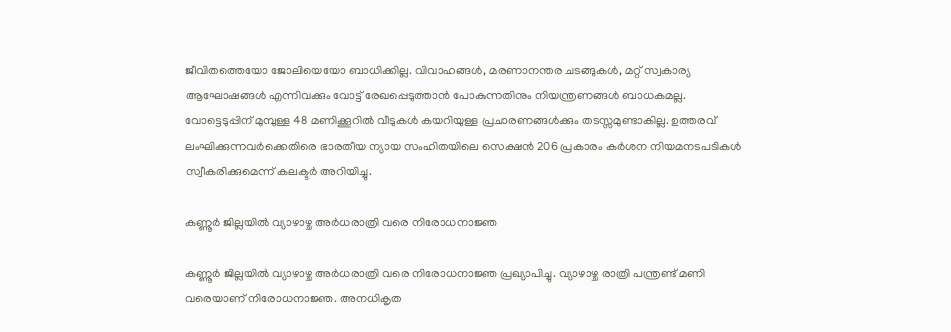ജീവിതത്തെയോ ജോലിയെയോ ബാധിക്കില്ല. വിവാഹങ്ങള്‍, മരണാനന്തര ചടങ്ങുകള്‍, മറ്റ് സ്വകാര്യ ആഘോഷങ്ങള്‍ എന്നിവക്കും വോട്ട് രേഖപ്പെടുത്താന്‍ പോകുന്നതിനും നിയന്ത്രണങ്ങള്‍ ബാധകമല്ല. വോട്ടെടുപ്പിന് മുമ്പുള്ള 48 മണിക്കൂറില്‍ വീടുകള്‍ കയറിയുള്ള പ്രചാരണങ്ങള്‍ക്കും തടസ്സമുണ്ടാകില്ല. ഉത്തരവ് ലംഘിക്കുന്നവര്‍ക്കെതിരെ ഭാരതീയ ന്യായ സംഹിതയിലെ സെക്ഷന്‍ 206 പ്രകാരം കര്‍ശന നിയമനടപടികള്‍ സ്വീകരിക്കുമെന്ന് കലക്ടര്‍ അറിയിച്ചു.

കണ്ണൂര്‍ ജില്ലയില്‍ വ്യാഴാഴ്ച അര്‍ധരാത്രി വരെ നിരോധനാജ്ഞ

കണ്ണൂര്‍ ജില്ലയില്‍ വ്യാഴാഴ്ച അര്‍ധരാത്രി വരെ നിരോധനാജ്ഞ പ്രഖ്യാപിച്ചു. വ്യാഴാഴ്ച രാത്രി പന്ത്രണ്ട് മണി വരെയാണ് നിരോധനാജ്ഞ. അനധികൃത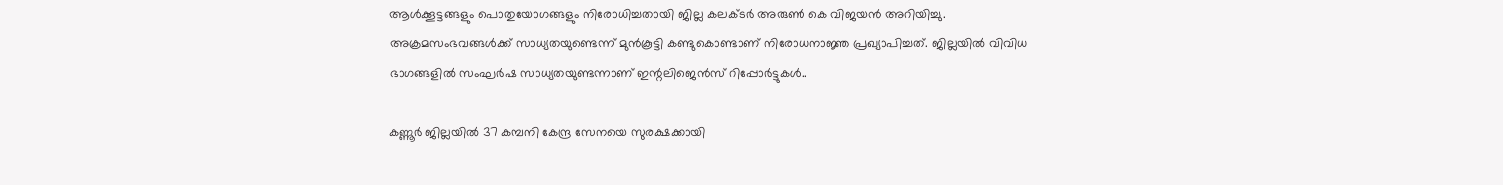ആള്‍ക്കൂട്ടങ്ങളും പൊതുയോഗങ്ങളും നിരോധിച്ചതായി ജില്ല കലക്ടര്‍ അരുണ്‍ കെ വിജയന്‍ അറിയിച്ചു. അക്രമസംഭവങ്ങള്‍ക്ക് സാധ്യതയുണ്ടെന്ന് മുന്‍കൂട്ടി കണ്ടുകൊണ്ടാണ് നിരോധനാജ്ഞ പ്രഖ്യാപിച്ചത്. ജില്ലയില്‍ വിവിധ ഭാഗങ്ങളില്‍ സംഘര്‍ഷ സാധ്യതയുണ്ടന്നാണ് ഇന്റലിജെന്‍സ് റിപ്പോര്‍ട്ടുകള്‍..

കണ്ണൂര്‍ ജില്ലയില്‍ 37 കമ്പനി കേന്ദ്ര സേനയെ സുരക്ഷക്കായി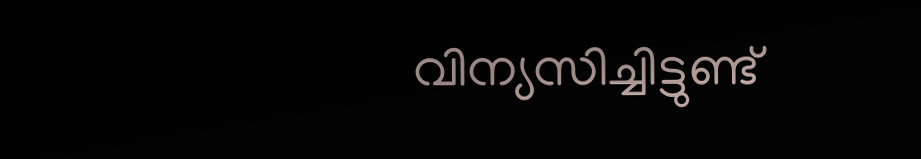വിന്യസിച്ചിട്ടുണ്ട്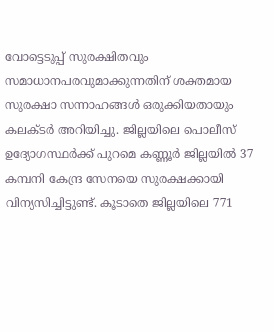വോട്ടെടുപ്പ് സുരക്ഷിതവും സമാധാനപരവുമാക്കുന്നതിന് ശക്തമായ സുരക്ഷാ സന്നാഹങ്ങള്‍ ഒരുക്കിയതായും കലക്ടര്‍ അറിയിച്ചു. ജില്ലയിലെ പൊലീസ് ഉദ്യോഗസ്ഥര്‍ക്ക് പുറമെ കണ്ണൂര്‍ ജില്ലയില്‍ 37 കമ്പനി കേന്ദ്ര സേനയെ സുരക്ഷക്കായി വിന്യസിച്ചിട്ടുണ്ട്. കൂടാതെ ജില്ലയിലെ 771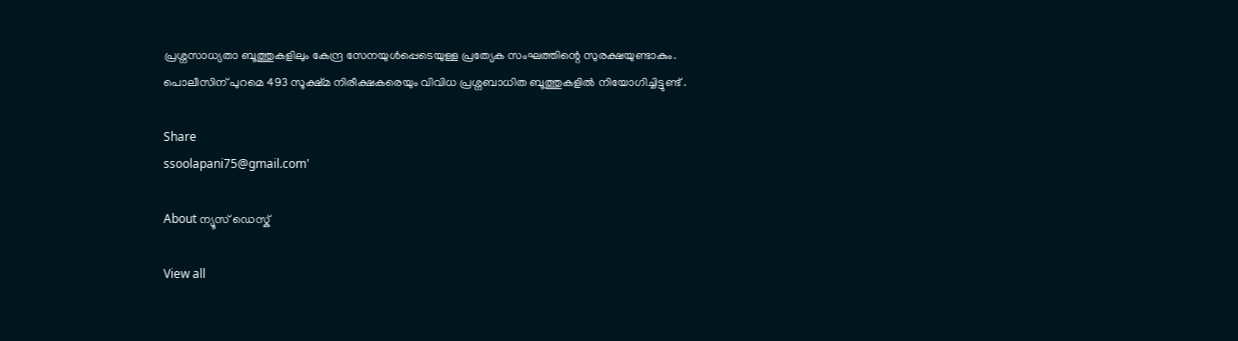പ്രശ്നസാധ്യതാ ബൂത്തുകളിലും കേന്ദ്ര സേനയുള്‍പ്പെടെയുള്ള പ്രത്യേക സംഘത്തിന്റെ സുരക്ഷയുണ്ടാകും. പൊലീസിന് പുറമെ 493 സൂക്ഷ്മ നിരീക്ഷകരെയും വിവിധ പ്രശ്നബാധിത ബൂത്തുകളില്‍ നിയോഗിച്ചിട്ടുണ്ട് .

Share
ssoolapani75@gmail.com'

About ന്യൂസ് ഡെസ്ക്

View all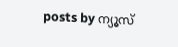posts by ന്യൂസ്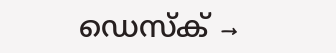ഡെസ്ക് →